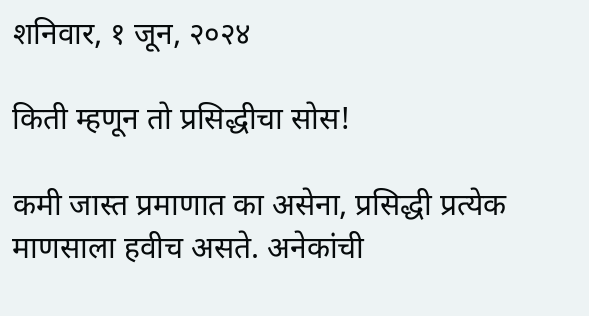शनिवार, १ जून, २०२४

किती म्हणून तो प्रसिद्धीचा सोस!

कमी जास्त प्रमाणात का असेना, प्रसिद्धी प्रत्येक माणसाला हवीच असते. अनेकांची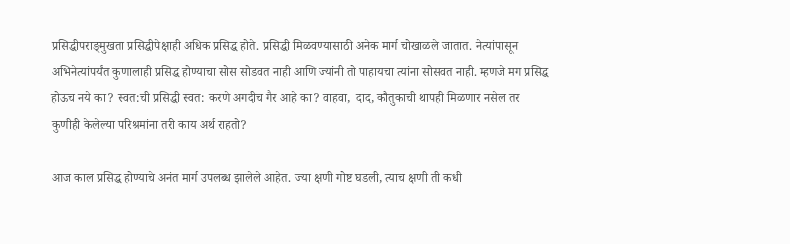प्रसिद्धीपराङ्‌मुखता प्रसिद्धीपेक्षाही अधिक प्रसिद्ध होते. प्रसिद्धी मिळवण्यासाठी अनेक मार्ग चोखाळले जातात. नेत्यांपासून अभिनेत्यांपर्यंत कुणालाही प्रसिद्ध होण्याचा सोस सोडवत नाही आणि ज्यांनी तो पाहायचा त्यांना सोसवत नाही. म्हणजे मग प्रसिद्ध होऊच नये का? स्वत:ची प्रसिद्धी स्वत: करणे अगदीच गैर आहे का? वाहवा,  दाद, कौतुकाची थापही मिळणार नसेल तर कुणीही केलेल्या परिश्रमांना तरी काय अर्थ राहतो?

आज काल प्रसिद्ध होण्याचे अनंत मार्ग उपलब्ध झालेले आहेत. ज्या क्षणी गोष्ट घडली, त्याच क्षणी ती कधी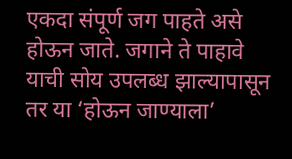एकदा संपूर्ण जग पाहते असे होऊन जाते. जगाने ते पाहावे याची सोय उपलब्ध झाल्यापासून तर या ‘होऊन जाण्याला’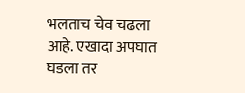भलताच चेव चढला आहे. एखादा अपघात घडला तर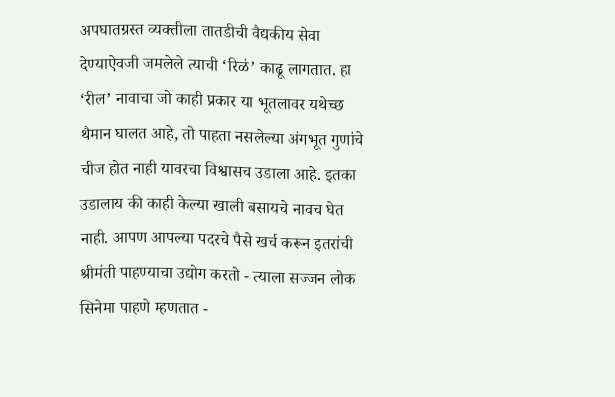अपघातग्रस्त व्यक्तीला तातडीची वैद्यकीय सेवा देण्याऐवजी जमलेले त्याची ‘रिळं’ काढू लागतात. हा ‘रील’ नावाचा जो काही प्रकार या भूतलावर यथेच्छ थैमान घालत आहे, तो पाहता नसलेल्या अंगभूत गुणांचे चीज होत नाही यावरचा विश्वासच उडाला आहे. इतका उडालाय की काही केल्या खाली बसायचे नावच घेत नाही. आपण आपल्या पदरचे पैसे खर्च करून इतरांची श्रीमंती पाहण्याचा उद्योग करतो - त्याला सज्जन लोक सिनेमा पाहणे म्हणतात -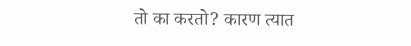तो का करतो? कारण त्यात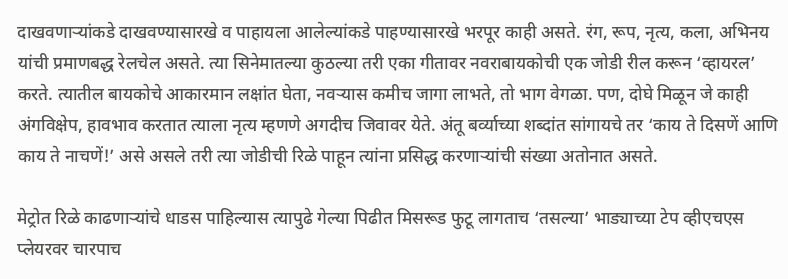दाखवणाऱ्यांकडे दाखवण्यासारखे व पाहायला आलेल्यांकडे पाहण्यासारखे भरपूर काही असते. रंग, रूप, नृत्य, कला, अभिनय यांची प्रमाणबद्ध रेलचेल असते. त्या सिनेमातल्या कुठल्या तरी एका गीतावर नवराबायकोची एक जोडी रील करून ‘व्हायरल’ करते. त्यातील बायकोचे आकारमान लक्षांत घेता, नवऱ्यास कमीच जागा लाभते, तो भाग वेगळा. पण, दोघे मिळून जे काही अंगविक्षेप, हावभाव करतात त्याला नृत्य म्हणणे अगदीच जिवावर येते. अंतू बर्व्याच्या शब्दांत सांगायचे तर ‘काय ते दिसणें आणि काय ते नाचणें!’ असे असले तरी त्या जोडीची रिळे पाहून त्यांना प्रसिद्ध करणाऱ्यांची संख्या अतोनात असते.

मेट्रोत रिळे काढणाऱ्यांचे धाडस पाहिल्यास त्यापुढे गेल्या पिढीत मिसरूड फुटू लागताच ‘तसल्या’ भाड्याच्या टेप व्हीएचएस प्लेयरवर चारपाच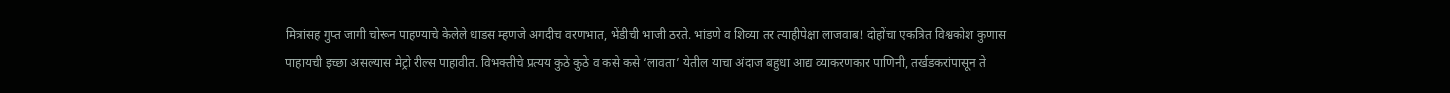मित्रांसह गुप्त जागी चोरून पाहण्याचे केलेले धाडस म्हणजे अगदीच वरणभात, भेंडीची भाजी ठरते. भांडणे व शिव्या तर त्याहीपेक्षा लाजवाब! दोहोंचा एकत्रित विश्वकोश कुणास पाहायची इच्छा असल्यास मेट्रो रील्स पाहावीत. विभक्तीचे प्रत्यय कुठे कुठे व कसे कसे ‘लावता’ येतील याचा अंदाज बहुधा आद्य व्याकरणकार पाणिनी, तर्खडकरांपासून ते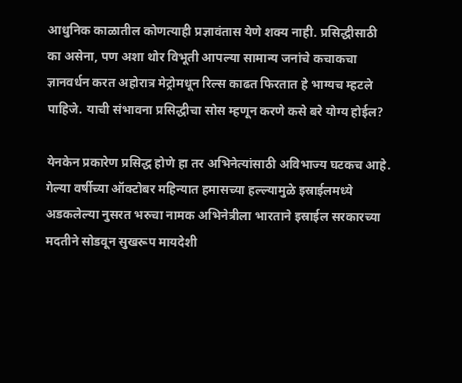आधुनिक काळातील कोणत्याही प्रज्ञावंतास येणे शक्य नाही. प्रसिद्धीसाठी का असेना, पण अशा थोर विभूती आपल्या सामान्य जनांचे कचाकचा ज्ञानवर्धन करत अहोरात्र मेट्रोमधून रिल्स काढत फिरतात हे भाग्यच म्हटले पाहिजे. याची संभावना प्रसिद्धीचा सोस म्हणून करणे कसे बरे योग्य होईल?

येनकेन प्रकारेण प्रसिद्ध होणे हा तर अभिनेत्यांसाठी अविभाज्य घटकच आहे. गेल्या वर्षीच्या ऑक्टोबर महिन्यात हमासच्या हल्ल्यामुळे इस्राईलमध्ये अडकलेल्या नुसरत भरुचा नामक अभिनेत्रीला भारताने इस्राईल सरकारच्या मदतीने सोडवून सुखरूप मायदेशी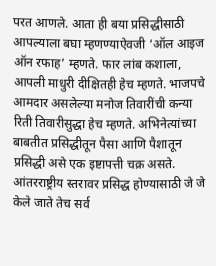परत आणले. आता ही बया प्रसिद्धीसाठी आपल्याला बघा म्हणण्याऐवजी ‘ऑल आइज ऑन रफाह’ म्हणते. फार लांब कशाला, आपली माधुरी दीक्षितही हेच म्हणते. भाजपचे आमदार असलेल्या मनोज तिवारींची कन्या रिती तिवारीसुद्धा हेच म्हणते. अभिनेत्यांच्या बाबतीत प्रसिद्धीतून पैसा आणि पैशातून प्रसिद्धी असे एक इष्टापत्ती चक्र असते. आंतरराष्ट्रीय स्तरावर प्रसिद्ध होण्यासाठी जे जे केले जाते तेच सर्व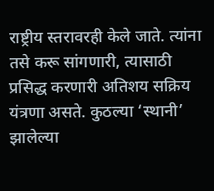राष्ट्रीय स्तरावरही केले जाते. त्यांना तसे करू सांगणारी, त्यासाठी प्रसिद्ध करणारी अतिशय सक्रिय यंत्रणा असते. कुठल्या ‘स्थानी’ झालेल्या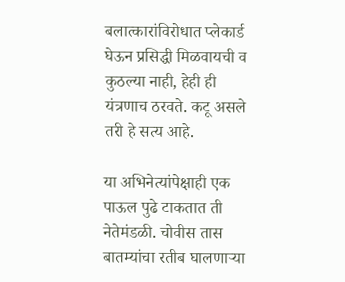बलात्कारांविरोधात प्लेकार्ड घेऊन प्रसिद्धी मिळवायची व कुठल्या नाही, हेही ही यंत्रणाच ठरवते. कटू असले तरी हे सत्य आहे.

या अभिनेत्यांपेक्षाही एक पाऊल पुढे टाकतात ती नेतेमंडळी. चोवीस तास बातम्यांचा रतीब घालणाऱ्या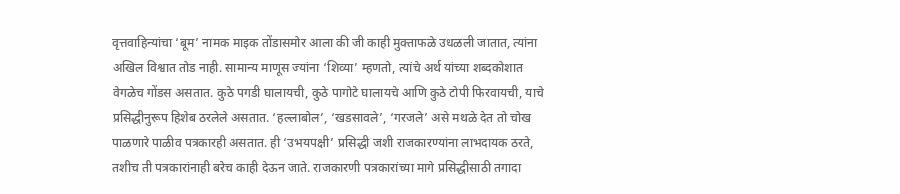वृत्तवाहिन्यांचा ‘बूम’ नामक माइक तोंडासमोर आला की जी काही मुक्ताफळे उधळली जातात, त्यांना अखिल विश्वात तोड नाही. सामान्य माणूस ज्यांना ‘शिव्या’ म्हणतो, त्यांचे अर्थ यांच्या शब्दकोशात वेगळेच गोंडस असतात. कुठे पगडी घालायची, कुठे पागोटे घालायचे आणि कुठे टोपी फिरवायची, याचे प्रसिद्धीनुरूप हिशेब ठरलेले असतात. ‘हल्लाबोल’, ‘खडसावले’, ‘गरजले’ असे मथळे देत तो चोख पाळणारे पाळीव पत्रकारही असतात. ही ‘उभयपक्षी’ प्रसिद्धी जशी राजकारण्यांना लाभदायक ठरते, तशीच ती पत्रकारांनाही बरेच काही देऊन जाते. राजकारणी पत्रकारांच्या मागे प्रसिद्धीसाठी तगादा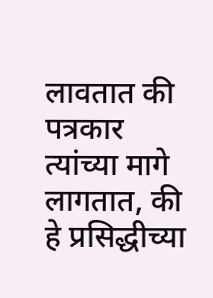लावतात की पत्रकार त्यांच्या मागे लागतात, की हे प्रसिद्धीच्या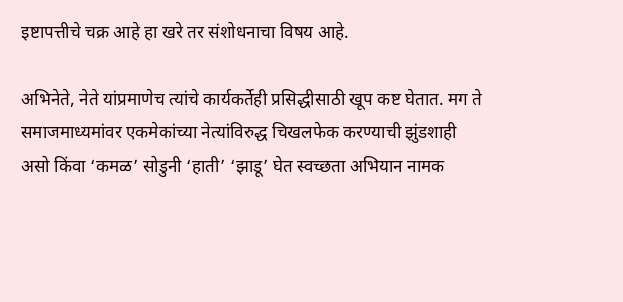इष्टापत्तीचे चक्र आहे हा खरे तर संशोधनाचा विषय आहे.

अभिनेते, नेते यांप्रमाणेच त्यांचे कार्यकर्तेही प्रसिद्धीसाठी खूप कष्ट घेतात. मग ते समाजमाध्यमांवर एकमेकांच्या नेत्यांविरुद्ध चिखलफेक करण्याची झुंडशाही असो किंवा ‘कमळ’ सोडुनी ‘हाती’ ‘झाडू’ घेत स्वच्छता अभियान नामक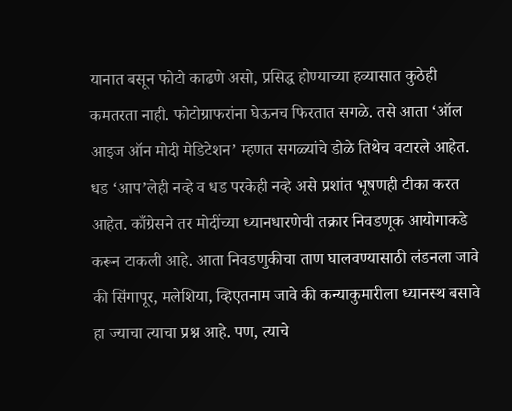यानात बसून फोटो काढणे असो, प्रसिद्ध होण्याच्या हव्यासात कुठेही कमतरता नाही. फोटोग्राफरांना घेऊनच फिरतात सगळे. तसे आता ‘ऑल आइज ऑन मोदी मेडिटेशन’ म्हणत सगळ्यांचे डोळे तिथेच वटारले आहेत. धड ‘आप’लेही नव्हे व धड परकेही नव्हे असे प्रशांत भूषणही टीका करत आहेत. काँग्रेसने तर मोदींच्या ध्यानधारणेची तक्रार निवडणूक आयोगाकडे करून टाकली आहे. आता निवडणुकीचा ताण घालवण्यासाठी लंडनला जावे की सिंगापूर, मलेशिया, व्हिएतनाम जावे की कन्याकुमारीला ध्यानस्थ बसावे हा ज्याचा त्याचा प्रश्न आहे. पण, त्याचे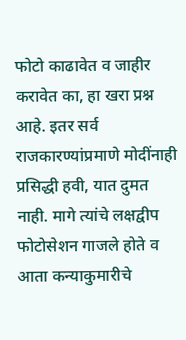फोटो काढावेत व जाहीर करावेत का, हा खरा प्रश्न आहे. इतर सर्व राजकारण्यांप्रमाणे मोदींनाही प्रसिद्धी हवी, यात दुमत नाही. मागे त्यांचे लक्षद्वीप फोटोसेशन गाजले होते व आता कन्याकुमारीचे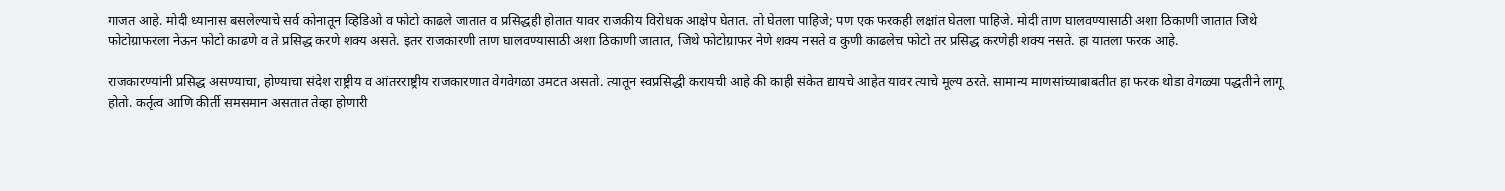गाजत आहे. मोदी ध्यानास बसलेल्याचे सर्व कोनातून व्हिडिओ व फोटो काढले जातात व प्रसिद्धही होतात यावर राजकीय विरोधक आक्षेप घेतात. तो घेतला पाहिजे; पण एक फरकही लक्षांत घेतला पाहिजे. मोदी ताण घालवण्यासाठी अशा ठिकाणी जातात जिथे फोटोग्राफरला नेऊन फोटो काढणे व ते प्रसिद्ध करणे शक्य असते. इतर राजकारणी ताण घालवण्यासाठी अशा ठिकाणी जातात, जिथे फोटोग्राफर नेणे शक्य नसते व कुणी काढलेच फोटो तर प्रसिद्ध करणेही शक्य नसते. हा यातला फरक आहे.

राजकारण्यांनी प्रसिद्ध असण्याचा, होण्याचा संदेश राष्ट्रीय व आंतरराष्ट्रीय राजकारणात वेगवेगळा उमटत असतो. त्यातून स्वप्रसिद्धी करायची आहे की काही संकेत द्यायचे आहेत यावर त्याचे मूल्य ठरते. सामान्य माणसांच्याबाबतीत हा फरक थोडा वेगळ्या पद्धतीने लागू होतो. कर्तृत्व आणि कीर्ती समसमान असतात तेव्हा होणारी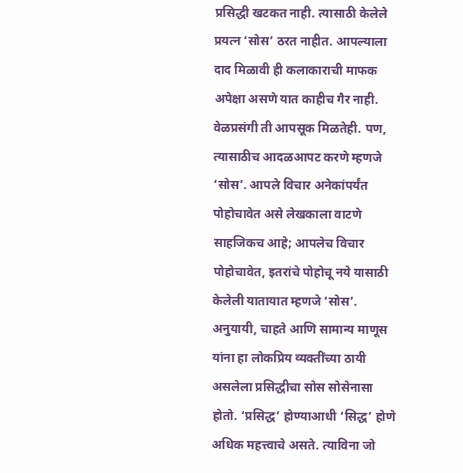प्रसिद्धी खटकत नाही. त्यासाठी केलेले प्रयत्न ‘सोस’ ठरत नाहीत. आपल्याला दाद मिळावी ही कलाकाराची माफक अपेक्षा असणे यात काहीच गैर नाही. वेळप्रसंगी ती आपसूक मिळतेही. पण, त्यासाठीच आदळआपट करणे म्हणजे ‘सोस’. आपले विचार अनेकांपर्यंत पोहोचावेत असे लेखकाला वाटणे साहजिकच आहे; आपलेच विचार पोहोचावेत, इतरांचे पोहोचू नये यासाठी केलेली यातायात म्हणजे ‘सोस’. अनुयायी, चाहते आणि सामान्य माणूस यांना हा लोकप्रिय व्यक्तींच्या ठायी असलेला प्रसिद्धीचा सोस सोसेनासा होतो. ‘प्रसिद्ध’ होण्याआधी ‘सिद्ध’ होणे अधिक महत्त्वाचे असते. त्याविना जो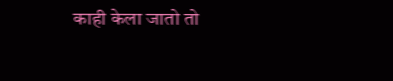काही केला जातो तो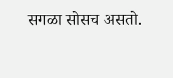सगळा सोसच असतो.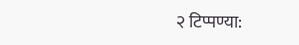२ टिप्पण्या: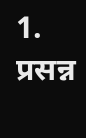1. प्रसन्न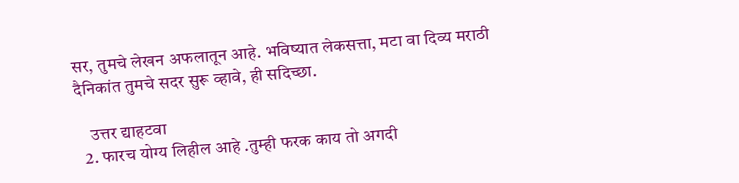सर, तुमचे लेखन अफलातून आहे. भविष्यात लेकसत्ता, मटा वा दिव्य मराठी दैनिकांत तुमचे सदर सुरू व्हावे, ही सदिच्छा.

    उत्तर द्याहटवा
  2. फारच योग्य लिहील आहे .तुम्ही फरक काय तो अगदी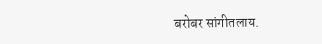बरोबर सांगीतलाय.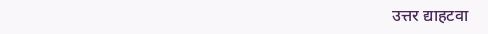उत्तर द्याहटवा